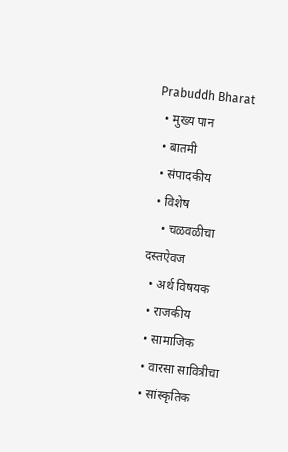Prabuddh Bharat
  • मुख्य पान
  • बातमी
  • संपादकीय
  • विशेष
    • चळवळीचा दस्तऐवज
  • अर्थ विषयक
  • राजकीय
  • सामाजिक
  • वारसा सावित्रीचा
  • सांस्कृतिक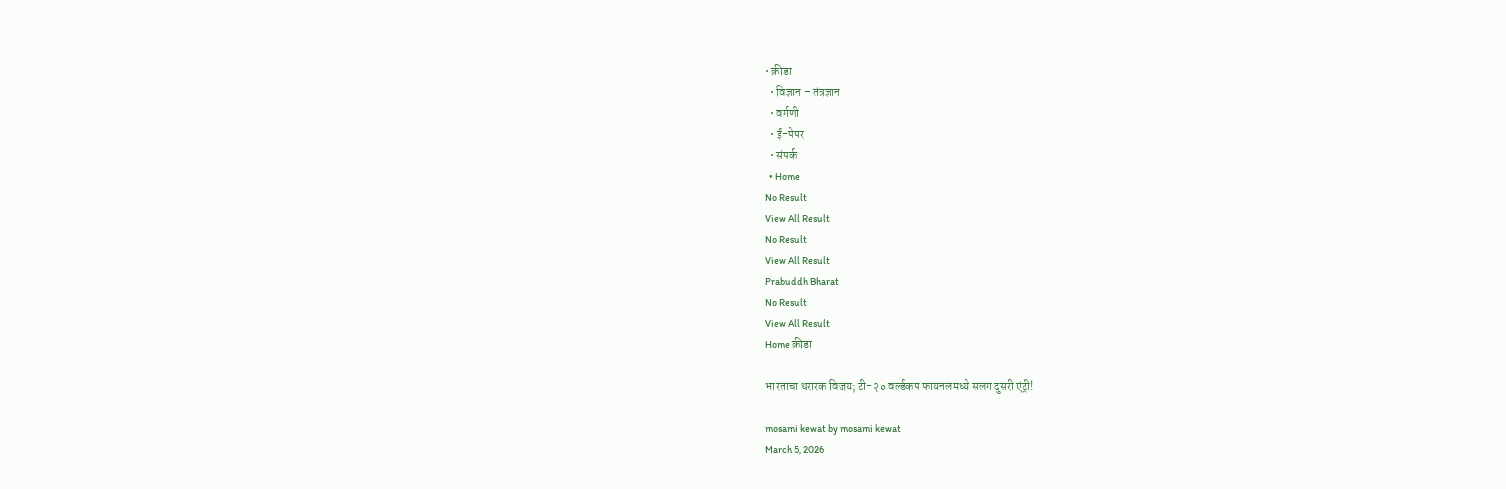• क्रीडा
  • विज्ञान – तंत्रज्ञान
  • वर्गणी
  • ई-पेपर
  • संपर्क
  • Home
No Result
View All Result
No Result
View All Result
Prabuddh Bharat
No Result
View All Result
Home क्रीडा

भारताचा थरारक विजय; टी-२० वर्ल्डकप फायनलमध्ये सलग दुसरी एंट्री!

mosami kewat by mosami kewat
March 5, 2026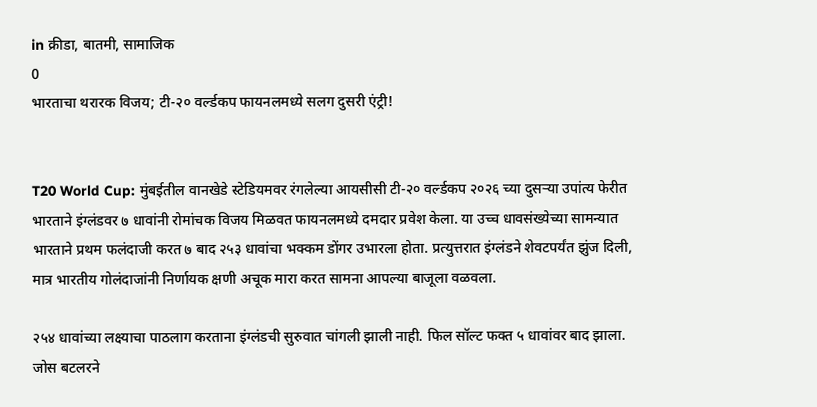in क्रीडा, बातमी, सामाजिक
0
भारताचा थरारक विजय; टी-२० वर्ल्डकप फायनलमध्ये सलग दुसरी एंट्री!


T20 World Cup: मुंबईतील वानखेडे स्टेडियमवर रंगलेल्या आयसीसी टी-२० वर्ल्डकप २०२६ च्या दुसऱ्या उपांत्य फेरीत भारताने इंग्लंडवर ७ धावांनी रोमांचक विजय मिळवत फायनलमध्ये दमदार प्रवेश केला. या उच्च धावसंख्येच्या सामन्यात भारताने प्रथम फलंदाजी करत ७ बाद २५३ धावांचा भक्कम डोंगर उभारला होता. प्रत्युत्तरात इंग्लंडने शेवटपर्यंत झुंज दिली, मात्र भारतीय गोलंदाजांनी निर्णायक क्षणी अचूक मारा करत सामना आपल्या बाजूला वळवला.

२५४ धावांच्या लक्ष्याचा पाठलाग करताना इंग्लंडची सुरुवात चांगली झाली नाही. फिल सॉल्ट फक्त ५ धावांवर बाद झाला. जोस बटलरने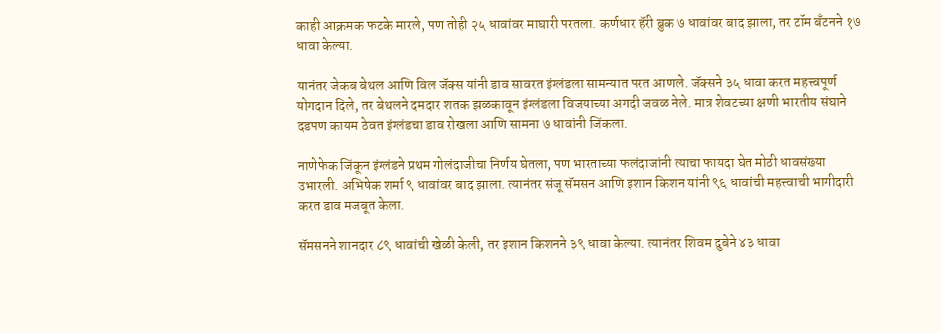काही आक्रमक फटके मारले, पण तोही २५ धावांवर माघारी परतला. कर्णधार हॅरी ब्रुक ७ धावांवर बाद झाला, तर टॉम बँटनने १७ धावा केल्या.

यानंतर जेकब बेथल आणि विल जॅक्स यांनी डाव सावरत इंग्लंडला सामन्यात परत आणले. जॅक्सने ३५ धावा करत महत्त्वपूर्ण योगदान दिले, तर बेथलने दमदार शतक झळकावून इंग्लंडला विजयाच्या अगदी जवळ नेले. मात्र शेवटच्या क्षणी भारतीय संघाने दडपण कायम ठेवत इंग्लंडचा डाव रोखला आणि सामना ७ धावांनी जिंकला.

नाणेफेक जिंकून इंग्लंडने प्रथम गोलंदाजीचा निर्णय घेतला, पण भारताच्या फलंदाजांनी त्याचा फायदा घेत मोठी धावसंख्या उभारली. अभिषेक शर्मा ९ धावांवर बाद झाला. त्यानंतर संजू सॅमसन आणि इशान किशन यांनी ९६ धावांची महत्त्वाची भागीदारी करत डाव मजबूत केला.

सॅमसनने शानदार ८९ धावांची खेळी केली, तर इशान किशनने ३९ धावा केल्या. त्यानंतर शिवम दुबेने ४३ धावा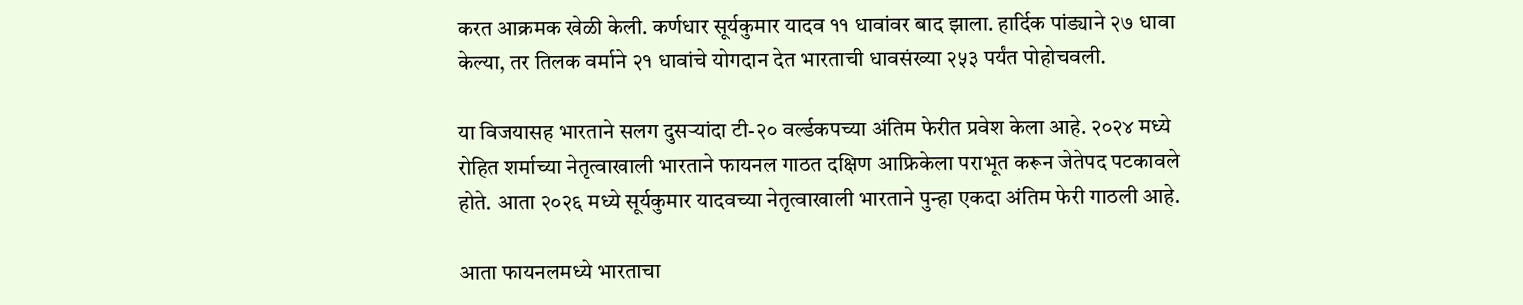करत आक्रमक खेळी केली. कर्णधार सूर्यकुमार यादव ११ धावांवर बाद झाला. हार्दिक पांड्याने २७ धावा केल्या, तर तिलक वर्माने २१ धावांचे योगदान देत भारताची धावसंख्या २५३ पर्यंत पोहोचवली.

या विजयासह भारताने सलग दुसऱ्यांदा टी-२० वर्ल्डकपच्या अंतिम फेरीत प्रवेश केला आहे. २०२४ मध्ये रोहित शर्माच्या नेतृत्वाखाली भारताने फायनल गाठत दक्षिण आफ्रिकेला पराभूत करून जेतेपद पटकावले होते. आता २०२६ मध्ये सूर्यकुमार यादवच्या नेतृत्वाखाली भारताने पुन्हा एकदा अंतिम फेरी गाठली आहे.

आता फायनलमध्ये भारताचा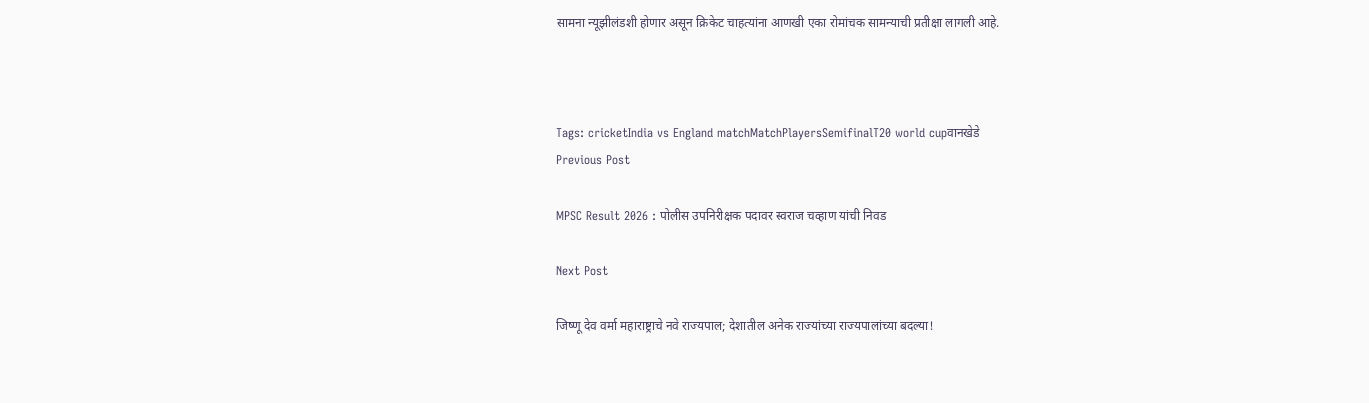सामना न्यूझीलंडशी होणार असून क्रिकेट चाहत्यांना आणखी एका रोमांचक सामन्याची प्रतीक्षा लागली आहे.



Tags: cricketIndia vs England matchMatchPlayersSemifinalT20 world cupवानखेडे
Previous Post

MPSC Result 2026 : पोलीस उपनिरीक्षक पदावर स्वराज चव्हाण यांची निवड

Next Post

जिष्णू देव वर्मा महाराष्ट्राचे नवे राज्यपाल; देशातील अनेक राज्यांच्या राज्यपालांच्या बदल्या!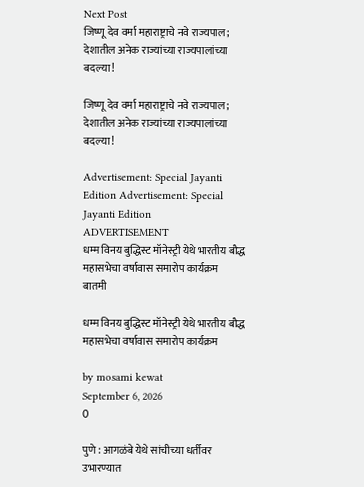Next Post
जिष्णू देव वर्मा महाराष्ट्राचे नवे राज्यपाल; देशातील अनेक राज्यांच्या राज्यपालांच्या बदल्या!

जिष्णू देव वर्मा महाराष्ट्राचे नवे राज्यपाल; देशातील अनेक राज्यांच्या राज्यपालांच्या बदल्या!

Advertisement: Special Jayanti Edition Advertisement: Special Jayanti Edition
ADVERTISEMENT
धम्म विनय बुद्धिस्ट मॉनेस्ट्री येथे भारतीय बौद्ध महासभेचा वर्षावास समारोप कार्यक्रम
बातमी

धम्म विनय बुद्धिस्ट मॉनेस्ट्री येथे भारतीय बौद्ध महासभेचा वर्षावास समारोप कार्यक्रम

by mosami kewat
September 6, 2026
0

पुणे : आगळंबे येथे सांचीच्या धर्तीवर उभारण्यात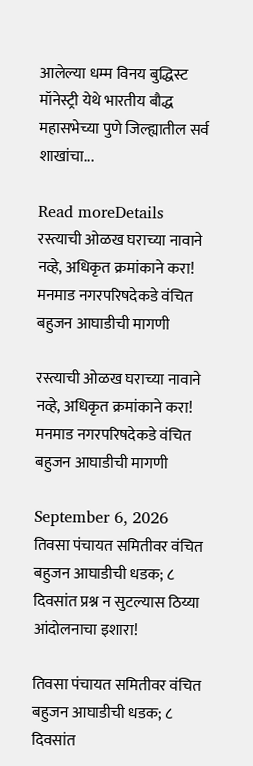आलेल्या धम्म विनय बुद्धिस्ट मॉनेस्ट्री येथे भारतीय बौद्ध महासभेच्या पुणे जिल्ह्यातील सर्व शाखांचा...

Read moreDetails
रस्त्याची ओळख घराच्या नावाने नव्हे, अधिकृत क्रमांकाने करा! मनमाड नगरपरिषदेकडे वंचित बहुजन आघाडीची मागणी

रस्त्याची ओळख घराच्या नावाने नव्हे, अधिकृत क्रमांकाने करा! मनमाड नगरपरिषदेकडे वंचित बहुजन आघाडीची मागणी

September 6, 2026
तिवसा पंचायत समितीवर वंचित बहुजन आघाडीची धडक; ८ दिवसांत प्रश्न न सुटल्यास ठिय्या आंदोलनाचा इशारा!

तिवसा पंचायत समितीवर वंचित बहुजन आघाडीची धडक; ८ दिवसांत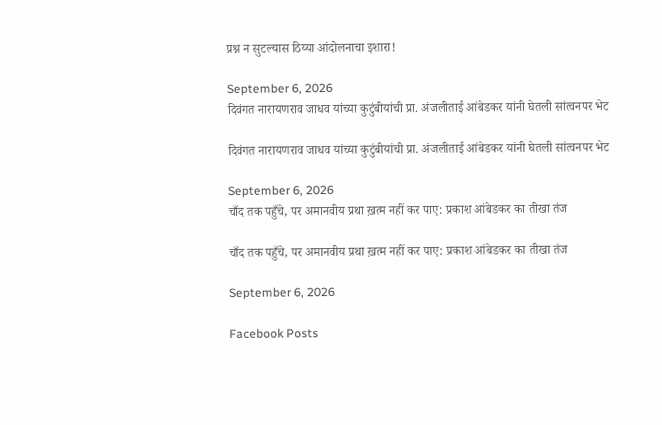प्रश्न न सुटल्यास ठिय्या आंदोलनाचा इशारा!

September 6, 2026
दिवंगत नारायणराव जाधव यांच्या कुटुंबीयांची प्रा. अंजलीताई आंबेडकर यांनी घेतली सांत्वनपर भेट

दिवंगत नारायणराव जाधव यांच्या कुटुंबीयांची प्रा. अंजलीताई आंबेडकर यांनी घेतली सांत्वनपर भेट

September 6, 2026
चाँद तक पहुँचे, पर अमानवीय प्रथा ख़त्म नहीं कर पाए: प्रकाश आंबेडकर का तीखा तंज

चाँद तक पहुँचे, पर अमानवीय प्रथा ख़त्म नहीं कर पाए: प्रकाश आंबेडकर का तीखा तंज

September 6, 2026

Facebook Posts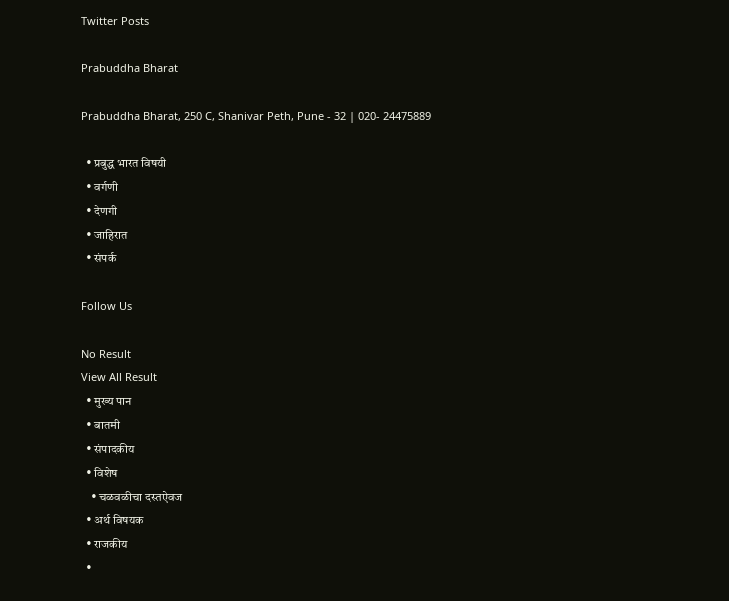Twitter Posts

Prabuddha Bharat

Prabuddha Bharat, 250 C, Shanivar Peth, Pune - 32 | 020- 24475889

  • प्रबुद्ध भारत विषयी
  • वर्गणी
  • देणगी
  • जाहिरात
  • संपर्क

Follow Us

No Result
View All Result
  • मुख्य पान
  • बातमी
  • संपादकीय
  • विशेष
    • चळवळीचा दस्तऐवज
  • अर्थ विषयक
  • राजकीय
  •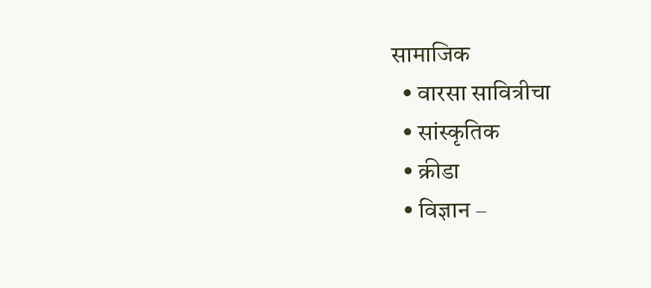सामाजिक
  • वारसा सावित्रीचा
  • सांस्कृतिक
  • क्रीडा
  • विज्ञान –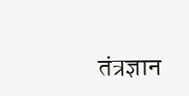तंत्रज्ञान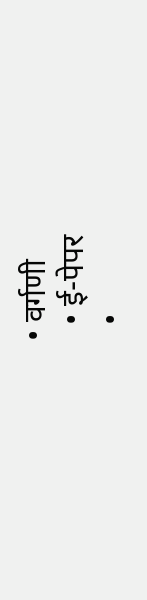• वर्गणी
  • ई-पेपर
  •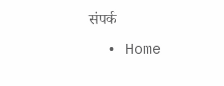संपर्क
  • Home